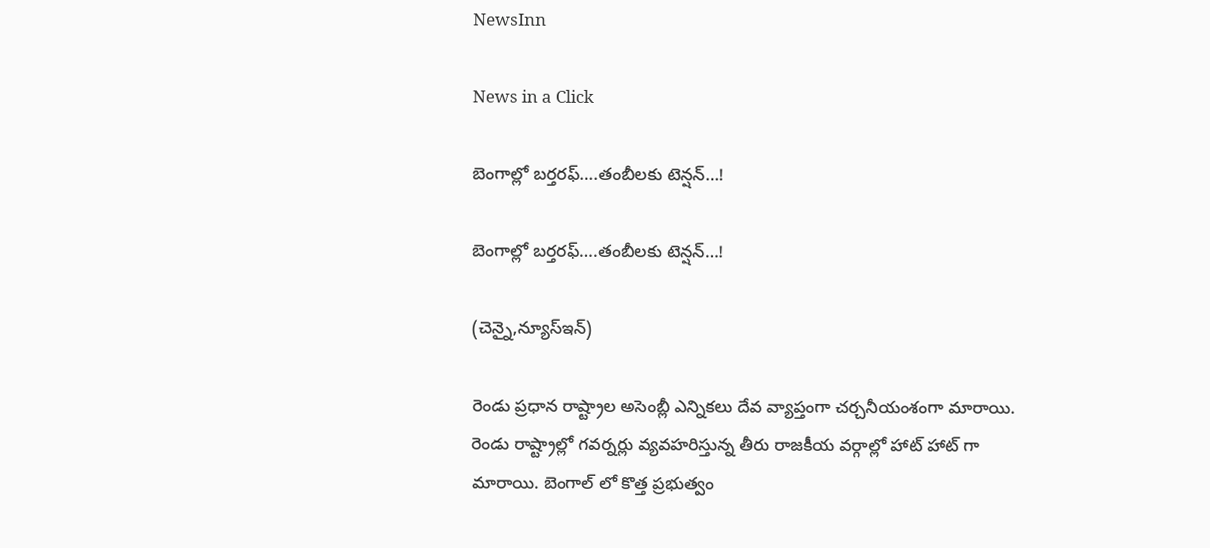NewsInn

News in a Click

బెంగాల్లో బ‌ర్త‌ర‌ఫ్….తంబీల‌కు టెన్ష‌న్…!

బెంగాల్లో బ‌ర్త‌ర‌ఫ్….తంబీల‌కు టెన్ష‌న్…!

(చెన్నై,న్యూస్ఇన్‌)

రెండు ప్ర‌ధాన రాష్ట్రాల అసెంబ్లీ ఎన్నిక‌లు దేవ వ్యాప్తంగా చ‌ర్చ‌నీయంశంగా మారాయి. రెండు రాష్ట్రాల్లో గ‌వ‌ర్న‌ర్లు వ్య‌వ‌హ‌రిస్తున్న తీరు రాజ‌కీయ వ‌ర్గాల్లో హాట్ హాట్ గా మారాయి. బెంగాల్ లో కొత్త ప్ర‌భుత్వం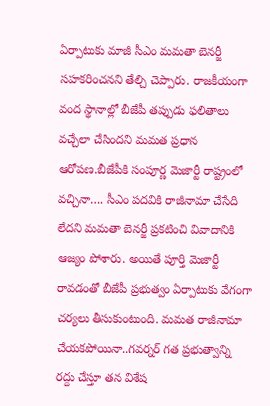ఏర్పాటుకు మాజీ సీఎం మ‌మ‌తా బెన‌ర్జీ స‌హ‌క‌రించ‌న‌ని తేల్చి చెప్పారు. రాజ‌కీయంగా వంద స్థానాల్లో బీజేపీ త‌ప్పుడు ఫ‌లితాలు వ‌చ్చేలా చేసింద‌ని మ‌మత ప్ర‌ధాన ఆరోప‌ణ.బీజేపీకి సంపూర్ణ మెజార్టీ రాష్ట్రంలో వ‌చ్చినా…. సీఎం ప‌ద‌వికి రాజీనామా చేసేది లేద‌ని మ‌మ‌తా బెన‌ర్జీ ప్ర‌క‌టించి వివాదానికి ఆజ్యం పోశారు. అయితే పూర్తి మెజార్టీ రావ‌డంతో బీజేపీ ప్ర‌భుత్వం ఏర్పాటుకు వేగంగా చ‌ర్య‌లు తీసుకుంటుంది. మ‌మ‌త రాజీనామా చేయ‌క‌పోయినా..గ‌వ‌ర్న‌ర్ గ‌త ప్ర‌భుత్వాన్ని రద్దు చేస్తూ త‌న విశేష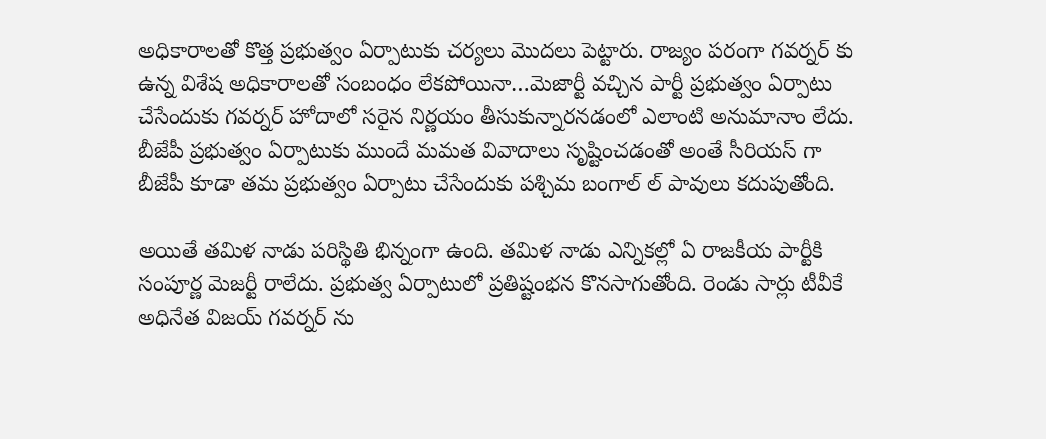అధికారాల‌తో కొత్త ప్ర‌భుత్వం ఏర్పాటుకు చ‌ర్య‌లు మొద‌లు పెట్టారు. రాజ్యం ప‌రంగా గ‌వ‌ర్న‌ర్ కు ఉన్న విశేష అధికారాల‌తో సంబంధం లేక‌పోయినా…మెజార్టీ వ‌చ్చిన పార్టీ ప్ర‌భుత్వం ఏర్పాటు చేసేందుకు గ‌వ‌ర్న‌ర్ హోదాలో స‌రైన నిర్ణ‌యం తీసుకున్నార‌న‌డంలో ఎలాంటి అనుమానాం లేదు. బీజేపీ ప్ర‌భుత్వం ఏర్పాటుకు ముందే మ‌మ‌త వివాదాలు సృష్టించ‌డంతో అంతే సీరియ‌స్ గా బీజేపీ కూడా త‌మ ప్ర‌భుత్వం ఏర్పాటు చేసేందుకు ప‌శ్చిమ బంగాల్ ల్ పావులు క‌దుపుతోంది.

అయితే త‌మిళ నాడు ప‌రిస్థితి భిన్నంగా ఉంది. త‌మిళ నాడు ఎన్నిక‌ల్లో ఏ రాజ‌కీయ పార్టీకి సంపూర్ణ మెజ‌ర్టీ రాలేదు. ప్ర‌భుత్వ ఏర్పాటులో ప్ర‌తిష్టంభ‌న కొన‌సాగుతోంది. రెండు సార్లు టీవీకే అధినేత విజ‌య్ గ‌వ‌ర్న‌ర్ ను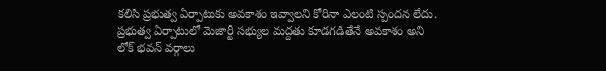క‌లిసి ప్ర‌భుత్వ ఏర్పాటుకు అవ‌కాశం ఇవ్వాల‌ని కోరినా ఎలంటి స్పంద‌న లేదు. ప్ర‌భుత్వ ఏర్పాటులో మెజార్టీ స‌భ్యుల మ‌ద్ద‌తు కూడ‌గడితేనే అవ‌కాశం అని లోక్ భ‌వ‌న్ వ‌ర్గాలు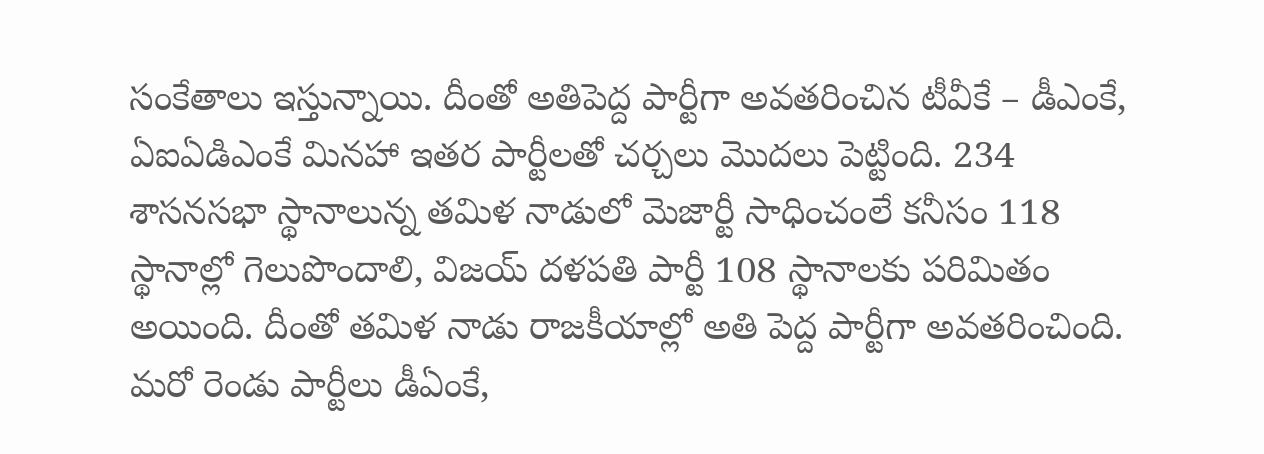సంకేతాలు ఇస్తున్నాయి. దీంతో అతిపెద్ద పార్టీగా అవ‌త‌రించిన టీవీకే – డీఎంకే, ఏఐఏడిఎంకే మిన‌హా ఇత‌ర పార్టీల‌తో చ‌ర్చ‌లు మొద‌లు పెట్టింది. 234 శాస‌న‌స‌భా స్థానాలున్న త‌మిళ నాడులో మెజార్టీ సాధించంలే క‌నీసం 118 స్థానాల్లో గెలుపొందాలి, విజ‌య్ ద‌ళ‌ప‌తి పార్టీ 108 స్థానాల‌కు పరిమితం అయింది. దీంతో త‌మిళ నాడు రాజ‌కీయాల్లో అతి పెద్ద పార్టీగా అవ‌త‌రించింది. మ‌రో రెండు పార్టీలు డీఏంకే,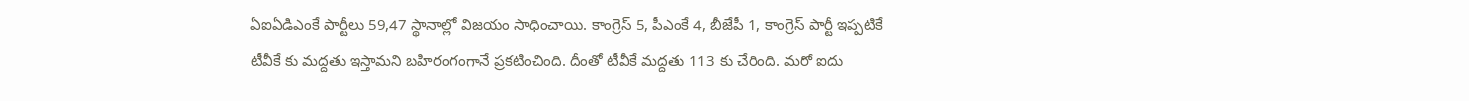ఏఐఏడిఎంకే పార్టీలు 59,47 స్థానాల్లో విజ‌యం సాధించాయి. కాంగ్రెస్ 5, పీఎంకే 4, బీజేపీ 1, కాంగ్రెస్ పార్టీ ఇప్ప‌టికే టీవీకే కు మ‌ద్ద‌తు ఇస్తామ‌ని బ‌హిరంగంగానే ప్ర‌క‌టించింది. దీంతో టీవీకే మ‌ద్ద‌తు 113 కు చేరింది. మ‌రో ఐదు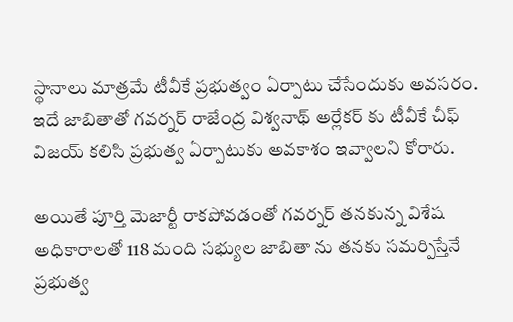స్థానాలు మాత్ర‌మే టీవీకే ప్ర‌భుత్వం ఏర్పాటు చేసేందుకు అవ‌స‌రం. ఇదే జాబితాతో గ‌వ‌ర్న‌ర్ రాజేంద్ర విశ్వ‌నాథ్ అర్లేక‌ర్ కు టీవీకే చీఫ్ విజ‌య్ క‌లిసి ప్ర‌భుత్వ ఏర్పాటుకు అవ‌కాశం ఇవ్వాల‌ని కోరారు.

అయితే పూర్తి మెజార్టీ రాక‌పోవ‌డంతో గ‌వ‌ర్న‌ర్ త‌న‌కున్న విశేష అధికారాల‌తో 118 మంది స‌భ్యుల జాబితా ను త‌న‌కు స‌మ‌ర్పిస్తేనే ప్ర‌భుత్వ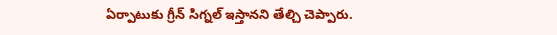ఏర్పాటుకు గ్రీన్ సిగ్న‌ల్ ఇస్తాన‌ని తేల్చి చెప్పారు.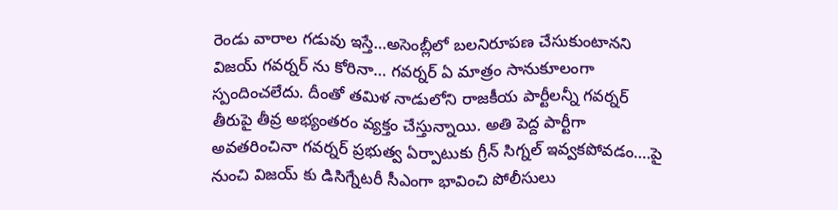రెండు వారాల గ‌డువు ఇస్తే…అసెంబ్లీలో బ‌ల‌నిరూప‌ణ చేసుకుంటాన‌ని విజ‌య్ గ‌వ‌ర్న‌ర్ ను కోరినా… గ‌వ‌ర్న‌ర్ ఏ మాత్రం సానుకూలంగా స్పందించ‌లేదు. దీంతో త‌మిళ నాడులోని రాజ‌కీయ పార్టీల‌న్నీ గ‌వ‌ర్న‌ర్ తీరుపై తీవ్ర అభ్యంత‌రం వ్య‌క్తం చేస్తున్నాయి. అతి పెద్ద పార్టీగా అవ‌త‌రించినా గ‌వ‌ర్న‌ర్ ప్ర‌భుత్వ ఏర్పాటుకు గ్రీన్ సిగ్న‌ల్ ఇవ్వ‌క‌పోవ‌డం….పై నుంచి విజ‌య్ కు డిసిగ్నేట‌రీ సీఎంగా భావించి పోలీసులు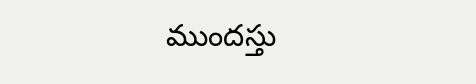ముందస్తు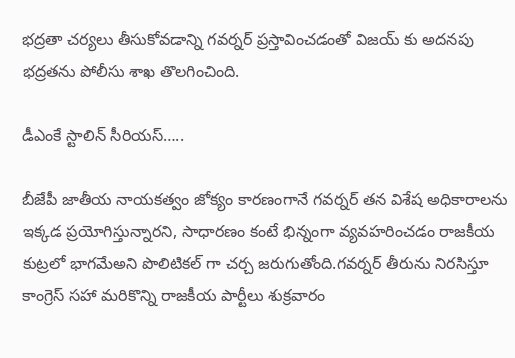భ‌ద్ర‌తా చ‌ర్య‌లు తీసుకోవ‌డాన్ని గ‌వ‌ర్న‌ర్ ప్ర‌స్తావించ‌డంతో విజ‌య్ కు అద‌న‌పు భ‌ద్ర‌త‌ను పోలీసు శాఖ తొల‌గించింది.

డీఎంకే స్టాలిన్ సీరియ‌స్…..

బీజేపీ జాతీయ నాయ‌క‌త్వం జోక్యం కార‌ణంగానే గ‌వ‌ర్న‌ర్ త‌న విశేష అధికారాల‌ను ఇక్క‌డ ప్ర‌యోగిస్తున్నార‌ని, సాధార‌ణం కంటే భిన్నంగా వ్య‌వ‌హ‌రించ‌డం రాజ‌కీయ కుట్ర‌లో భాగ‌మేఅని పొలిటిక‌ల్ గా చ‌ర్చ జ‌రుగుతోంది.గ‌వ‌ర్న‌ర్ తీరును నిర‌సిస్తూ కాంగ్రెస్ స‌హా మ‌రికొన్ని రాజ‌కీయ పార్టీలు శుక్ర‌వారం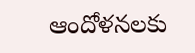ఆందోళ‌న‌ల‌కు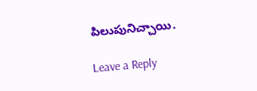పిలుపునిచ్చాయి.

Leave a Reply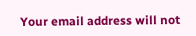Your email address will not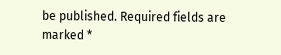be published. Required fields are marked *